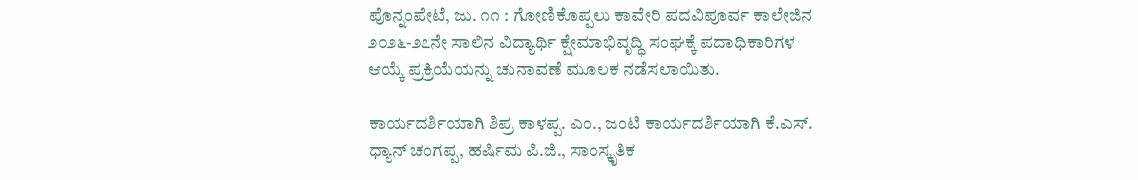ಪೊನ್ನಂಪೇಟೆ, ಜು. ೧೧ : ಗೋಣಿಕೊಪ್ಪಲು ಕಾವೇರಿ ಪದವಿಪೂರ್ವ ಕಾಲೇಜಿನ ೨೦೨೬-೨೭ನೇ ಸಾಲಿನ ವಿದ್ಯಾರ್ಥಿ ಕ್ಷೇಮಾಭಿವೃದ್ಧಿ ಸಂಘಕ್ಕೆ ಪದಾಧಿಕಾರಿಗಳ ಆಯ್ಕೆ ಪ್ರಕ್ರಿಯೆಯನ್ನು ಚುನಾವಣೆ ಮೂಲಕ ನಡೆಸಲಾಯಿತು.

ಕಾರ್ಯದರ್ಶಿಯಾಗಿ ಶಿಪ್ರ ಕಾಳಪ್ಪ. ಎಂ., ಜಂಟಿ ಕಾರ್ಯದರ್ಶಿಯಾಗಿ ಕೆ.ಎಸ್. ಧ್ಯಾನ್ ಚಂಗಪ್ಪ, ಹರ್ಷಿಮ ಪಿ.ಜಿ., ಸಾಂಸ್ಕೃತಿಕ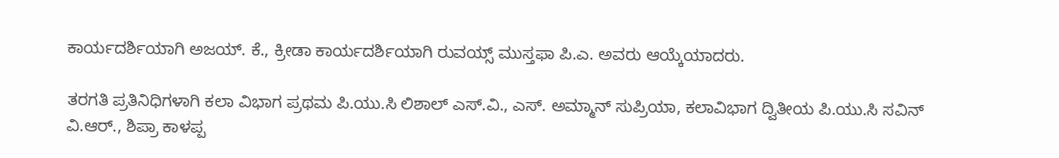ಕಾರ್ಯದರ್ಶಿಯಾಗಿ ಅಜಯ್. ಕೆ., ಕ್ರೀಡಾ ಕಾರ್ಯದರ್ಶಿಯಾಗಿ ರುವಯ್ಸ್ ಮುಸ್ತಫಾ ಪಿ.ಎ. ಅವರು ಆಯ್ಕೆಯಾದರು.

ತರಗತಿ ಪ್ರತಿನಿಧಿಗಳಾಗಿ ಕಲಾ ವಿಭಾಗ ಪ್ರಥಮ ಪಿ.ಯು.ಸಿ ಲಿಶಾಲ್ ಎಸ್.ವಿ., ಎಸ್. ಅಮ್ಮಾನ್ ಸುಪ್ರಿಯಾ, ಕಲಾವಿಭಾಗ ದ್ವಿತೀಯ ಪಿ.ಯು.ಸಿ ಸವಿನ್ ವಿ.ಆರ್., ಶಿಪ್ರಾ ಕಾಳಪ್ಪ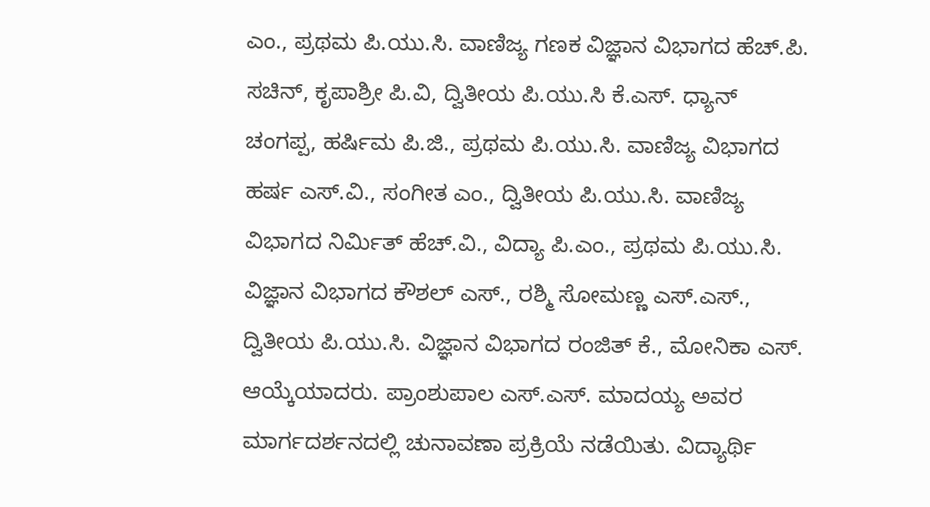ಎಂ., ಪ್ರಥಮ ಪಿ.ಯು.ಸಿ. ವಾಣಿಜ್ಯ ಗಣಕ ವಿಜ್ಞಾನ ವಿಭಾಗದ ಹೆಚ್.ಪಿ. ಸಚಿನ್, ಕೃಪಾಶ್ರೀ ಪಿ.ವಿ, ದ್ವಿತೀಯ ಪಿ.ಯು.ಸಿ ಕೆ.ಎಸ್. ಧ್ಯಾನ್ ಚಂಗಪ್ಪ, ಹರ್ಷಿಮ ಪಿ.ಜಿ., ಪ್ರಥಮ ಪಿ.ಯು.ಸಿ. ವಾಣಿಜ್ಯ ವಿಭಾಗದ ಹರ್ಷ ಎಸ್.ವಿ., ಸಂಗೀತ ಎಂ., ದ್ವಿತೀಯ ಪಿ.ಯು.ಸಿ. ವಾಣಿಜ್ಯ ವಿಭಾಗದ ನಿರ್ಮಿತ್ ಹೆಚ್.ವಿ., ವಿದ್ಯಾ ಪಿ.ಎಂ., ಪ್ರಥಮ ಪಿ.ಯು.ಸಿ. ವಿಜ್ಞಾನ ವಿಭಾಗದ ಕೌಶಲ್ ಎಸ್., ರಶ್ಮಿ ಸೋಮಣ್ಣ ಎಸ್.ಎಸ್., ದ್ವಿತೀಯ ಪಿ.ಯು.ಸಿ. ವಿಜ್ಞಾನ ವಿಭಾಗದ ರಂಜಿತ್ ಕೆ., ಮೋನಿಕಾ ಎಸ್. ಆಯ್ಕೆಯಾದರು. ಪ್ರಾಂಶುಪಾಲ ಎಸ್.ಎಸ್. ಮಾದಯ್ಯ ಅವರ ಮಾರ್ಗದರ್ಶನದಲ್ಲಿ ಚುನಾವಣಾ ಪ್ರಕ್ರಿಯೆ ನಡೆಯಿತು. ವಿದ್ಯಾರ್ಥಿ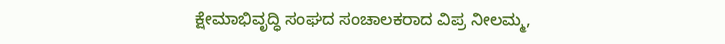ಕ್ಷೇಮಾಭಿವೃದ್ಧಿ ಸಂಘದ ಸಂಚಾಲಕರಾದ ವಿಪ್ರ ನೀಲಮ್ಮ,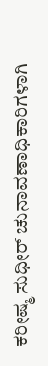ಕರೀಷ್ಮ ಸುಧೀರ್ ಚುನಾವಣಾಧಿಕಾರಿಗಳಾಗಿ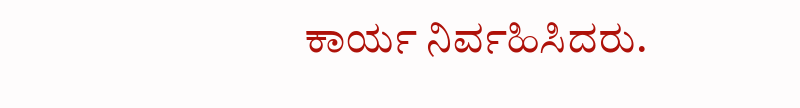ಕಾರ್ಯ ನಿರ್ವಹಿಸಿದರು.